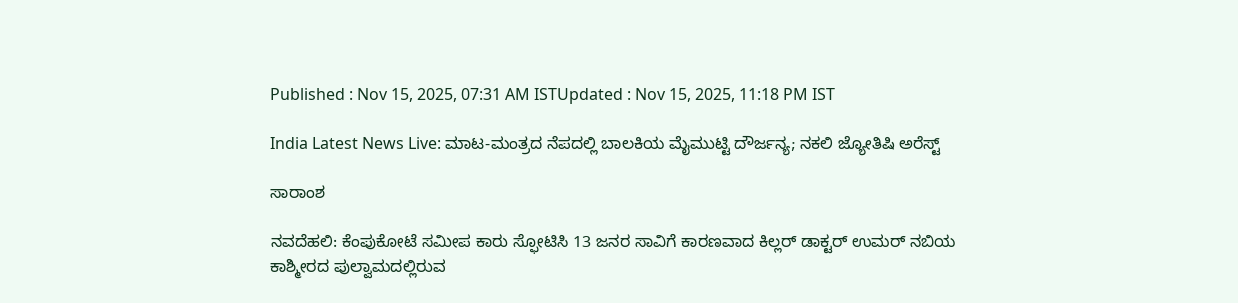Published : Nov 15, 2025, 07:31 AM ISTUpdated : Nov 15, 2025, 11:18 PM IST

India Latest News Live: ಮಾಟ-ಮಂತ್ರದ ನೆಪದಲ್ಲಿ ಬಾಲಕಿಯ ಮೈಮುಟ್ಟಿ ದೌರ್ಜನ್ಯ; ನಕಲಿ ಜ್ಯೋತಿಷಿ ಅರೆಸ್ಟ್

ಸಾರಾಂಶ

ನವದೆಹಲಿ: ಕೆಂಪುಕೋಟೆ ಸಮೀಪ ಕಾರು ಸ್ಫೋಟಿಸಿ 13 ಜನರ ಸಾವಿಗೆ ಕಾರಣವಾದ ಕಿಲ್ಲರ್‌ ಡಾಕ್ಟರ್‌ ಉಮರ್‌ ನಬಿಯ ಕಾಶ್ಮೀರದ ಪುಲ್ವಾಮದಲ್ಲಿರುವ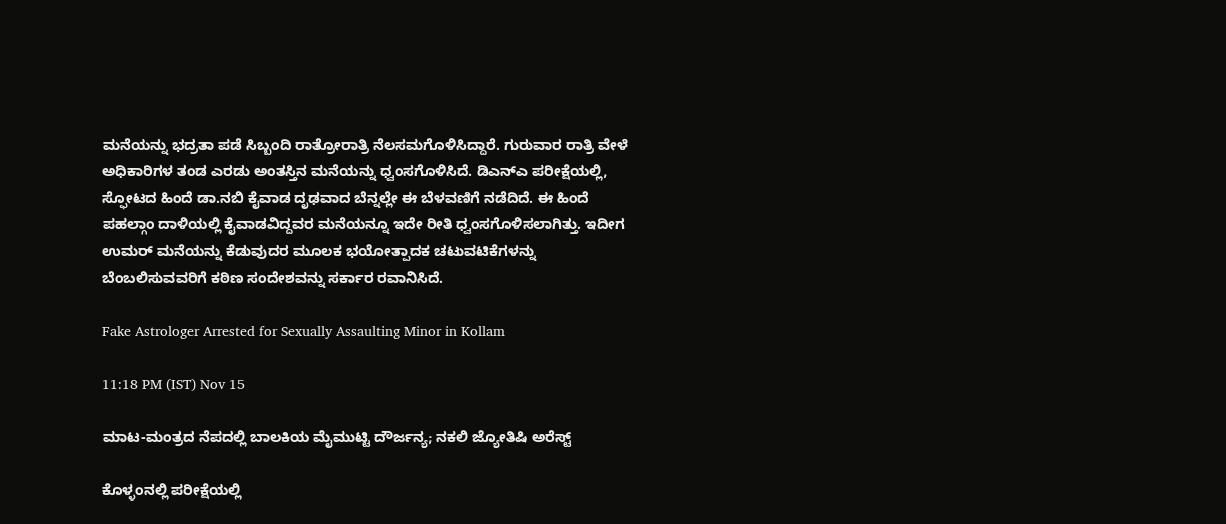ಮನೆಯನ್ನು ಭದ್ರತಾ ಪಡೆ ಸಿಬ್ಬಂದಿ ರಾತ್ರೋರಾತ್ರಿ ನೆಲಸಮಗೊಳಿಸಿದ್ದಾರೆ. ಗುರುವಾರ ರಾತ್ರಿ ವೇಳೆ ಅಧಿಕಾರಿಗಳ ತಂಡ ಎರಡು ಅಂತಸ್ತಿನ ಮನೆಯನ್ನು ಧ್ವಂಸಗೊಳಿಸಿದೆ. ಡಿಎನ್‌ಎ ಪರೀಕ್ಷೆಯಲ್ಲಿ, ಸ್ಫೋಟದ ಹಿಂದೆ ಡಾ.ನಬಿ ಕೈವಾಡ ದೃಢವಾದ ಬೆನ್ನಲ್ಲೇ ಈ ಬೆಳವಣಿಗೆ ನಡೆದಿದೆ. ಈ ಹಿಂದೆ ಪಹಲ್ಗಾಂ ದಾಳಿಯಲ್ಲಿ ಕೈವಾಡವಿದ್ದವರ ಮನೆಯನ್ನೂ ಇದೇ ರೀತಿ ಧ್ವಂಸಗೊಳಿಸಲಾಗಿತ್ತು. ಇದೀಗ ಉಮರ್‌ ಮನೆಯನ್ನು ಕೆಡುವುದರ ಮೂಲಕ ಭಯೋತ್ಪಾದಕ ಚಟುವಟಿಕೆಗಳನ್ನು ಬೆಂಬಲಿಸುವವರಿಗೆ ಕಠಿಣ ಸಂದೇಶವನ್ನು ಸರ್ಕಾರ ರವಾನಿಸಿದೆ.

Fake Astrologer Arrested for Sexually Assaulting Minor in Kollam

11:18 PM (IST) Nov 15

ಮಾಟ-ಮಂತ್ರದ ನೆಪದಲ್ಲಿ ಬಾಲಕಿಯ ಮೈಮುಟ್ಟಿ ದೌರ್ಜನ್ಯ; ನಕಲಿ ಜ್ಯೋತಿಷಿ ಅರೆಸ್ಟ್

ಕೊಳ್ಳಂನಲ್ಲಿ ಪರೀಕ್ಷೆಯಲ್ಲಿ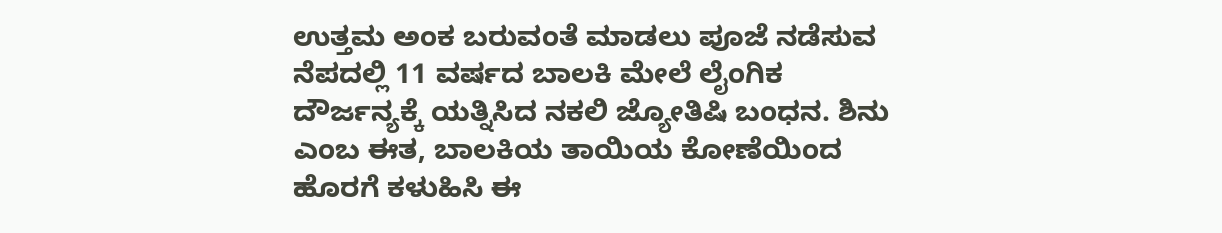ಉತ್ತಮ ಅಂಕ ಬರುವಂತೆ ಮಾಡಲು ಪೂಜೆ ನಡೆಸುವ ನೆಪದಲ್ಲಿ 11 ವರ್ಷದ ಬಾಲಕಿ ಮೇಲೆ ಲೈಂಗಿಕ ದೌರ್ಜನ್ಯಕ್ಕೆ ಯತ್ನಿಸಿದ ನಕಲಿ ಜ್ಯೋತಿಷಿ ಬಂಧನ. ಶಿನು ಎಂಬ ಈತ, ಬಾಲಕಿಯ ತಾಯಿಯ ಕೋಣೆಯಿಂದ ಹೊರಗೆ ಕಳುಹಿಸಿ ಈ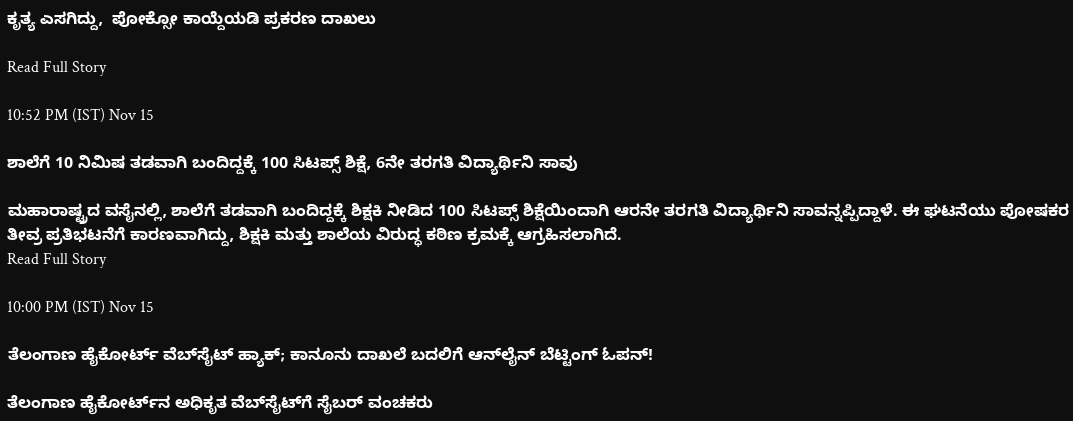ಕೃತ್ಯ ಎಸಗಿದ್ದು,  ಪೋಕ್ಸೋ ಕಾಯ್ದೆಯಡಿ ಪ್ರಕರಣ ದಾಖಲು

Read Full Story

10:52 PM (IST) Nov 15

ಶಾಲೆಗೆ 10 ನಿಮಿಷ ತಡವಾಗಿ ಬಂದಿದ್ದಕ್ಕೆ 100 ಸಿಟಪ್ಸ್ ಶಿಕ್ಷೆ, 6ನೇ ತರಗತಿ ವಿದ್ಯಾರ್ಥಿನಿ ಸಾವು

ಮಹಾರಾಷ್ಟ್ರದ ವಸೈನಲ್ಲಿ, ಶಾಲೆಗೆ ತಡವಾಗಿ ಬಂದಿದ್ದಕ್ಕೆ ಶಿಕ್ಷಕಿ ನೀಡಿದ 100 ಸಿಟಪ್ಸ್ ಶಿಕ್ಷೆಯಿಂದಾಗಿ ಆರನೇ ತರಗತಿ ವಿದ್ಯಾರ್ಥಿನಿ ಸಾವನ್ನಪ್ಪಿದ್ದಾಳೆ. ಈ ಘಟನೆಯು ಪೋಷಕರ ತೀವ್ರ ಪ್ರತಿಭಟನೆಗೆ ಕಾರಣವಾಗಿದ್ದು, ಶಿಕ್ಷಕಿ ಮತ್ತು ಶಾಲೆಯ ವಿರುದ್ಧ ಕಠಿಣ ಕ್ರಮಕ್ಕೆ ಆಗ್ರಹಿಸಲಾಗಿದೆ.
Read Full Story

10:00 PM (IST) Nov 15

ತೆಲಂಗಾಣ ಹೈಕೋರ್ಟ್ ವೆಬ್‌ಸೈಟ್ ಹ್ಯಾಕ್; ಕಾನೂನು ದಾಖಲೆ ಬದಲಿಗೆ ಆನ್‌ಲೈನ್ ಬೆಟ್ಟಿಂಗ್ ಓಪನ್!

ತೆಲಂಗಾಣ ಹೈಕೋರ್ಟ್‌ನ ಅಧಿಕೃತ ವೆಬ್‌ಸೈಟ್‌ಗೆ ಸೈಬರ್ ವಂಚಕರು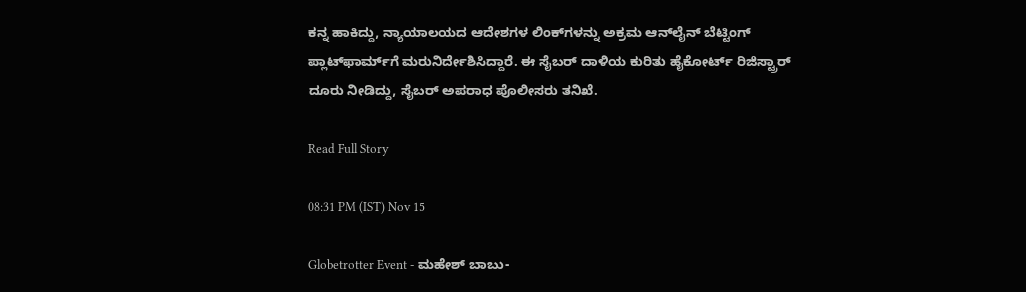ಕನ್ನ ಹಾಕಿದ್ದು, ನ್ಯಾಯಾಲಯದ ಆದೇಶಗಳ ಲಿಂಕ್‌ಗಳನ್ನು ಅಕ್ರಮ ಆನ್‌ಲೈನ್ ಬೆಟ್ಟಿಂಗ್ ಪ್ಲಾಟ್‌ಫಾರ್ಮ್‌ಗೆ ಮರುನಿರ್ದೇಶಿಸಿದ್ದಾರೆ. ಈ ಸೈಬರ್ ದಾಳಿಯ ಕುರಿತು ಹೈಕೋರ್ಟ್ ರಿಜಿಸ್ಟ್ರಾರ್ ದೂರು ನೀಡಿದ್ದು, ಸೈಬರ್ ಅಪರಾಧ ಪೊಲೀಸರು ತನಿಖೆ.

Read Full Story

08:31 PM (IST) Nov 15

Globetrotter Event - ಮಹೇಶ್‌ ಬಾಬು-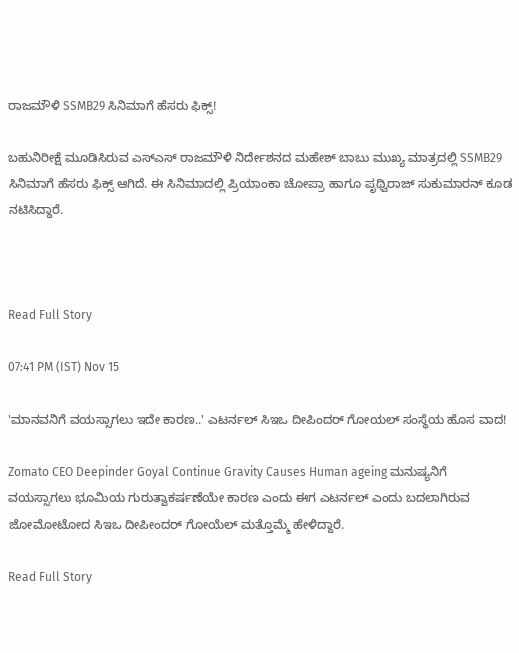ರಾಜಮೌಳಿ SSMB29 ಸಿನಿಮಾಗೆ ಹೆಸರು ಫಿಕ್ಸ್‌!

ಬಹುನಿರೀಕ್ಷೆ ಮೂಡಿಸಿರುವ ಎಸ್‌ಎಸ್‌ ರಾಜಮೌಳಿ ನಿರ್ದೇಶನದ ಮಹೇಶ್‌ ಬಾಬು ಮುಖ್ಯ ಮಾತ್ರದಲ್ಲಿ SSMB29 ಸಿನಿಮಾಗೆ ಹೆಸರು ಫಿಕ್ಸ್‌ ಆಗಿದೆ. ಈ ಸಿನಿಮಾದಲ್ಲಿ ಪ್ರಿಯಾಂಕಾ ಚೋಪ್ರಾ ಹಾಗೂ ಪೃಥ್ವಿರಾಜ್‌ ಸುಕುಮಾರನ್‌ ಕೂಡ ನಟಿಸಿದ್ದಾರೆ.



Read Full Story

07:41 PM (IST) Nov 15

'ಮಾನವನಿಗೆ ವಯಸ್ಸಾಗಲು ಇದೇ ಕಾರಣ..' ಎಟರ್ನಲ್‌ ಸಿಇಒ ದೀಪಿಂದರ್‌ ಗೋಯಲ್‌ ಸಂಸ್ಥೆಯ ಹೊಸ ವಾದ!

Zomato CEO Deepinder Goyal Continue Gravity Causes Human ageing ಮನುಷ್ಯನಿಗೆ ವಯಸ್ಸಾಗಲು ಭೂಮಿಯ ಗುರುತ್ವಾಕರ್ಷಣೆಯೇ ಕಾರಣ ಎಂದು ಈಗ ಎಟರ್ನಲ್‌ ಎಂದು ಬದಲಾಗಿರುವ ಜೋಮೋಟೋದ ಸಿಇಒ ದೀಪೀಂದರ್‌ ಗೋಯೆಲ್‌ ಮತ್ತೊಮ್ಮೆ ಹೇಳಿದ್ದಾರೆ.

Read Full Story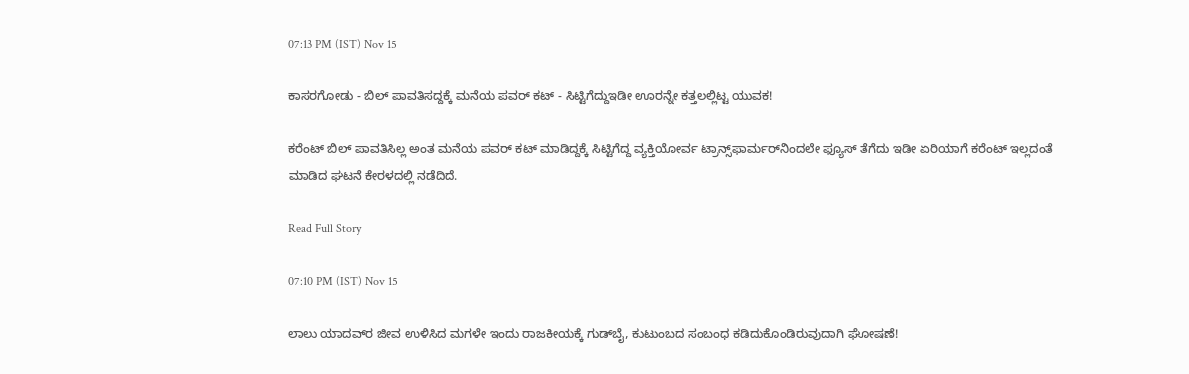07:13 PM (IST) Nov 15

ಕಾಸರಗೋಡು - ಬಿಲ್ ಪಾವತಿಸದ್ದಕ್ಕೆ ಮನೆಯ ಪವರ್ ಕಟ್ - ಸಿಟ್ಟಿಗೆದ್ದುಇಡೀ ಊರನ್ನೇ ಕತ್ತಲಲ್ಲಿಟ್ಟ ಯುವಕ!

ಕರೆಂಟ್ ಬಿಲ್ ಪಾವತಿಸಿಲ್ಲ ಅಂತ ಮನೆಯ ಪವರ್ ಕಟ್ ಮಾಡಿದ್ದಕ್ಕೆ ಸಿಟ್ಟಿಗೆದ್ದ ವ್ಯಕ್ತಿಯೋರ್ವ ಟ್ರಾನ್ಸ್‌ಫಾರ್ಮರ್‌ನಿಂದಲೇ ಫ್ಯೂಸ್ ತೆಗೆದು ಇಡೀ ಏರಿಯಾಗೆ ಕರೆಂಟ್ ಇಲ್ಲದಂತೆ ಮಾಡಿದ ಘಟನೆ ಕೇರಳದಲ್ಲಿ ನಡೆದಿದೆ.

Read Full Story

07:10 PM (IST) Nov 15

ಲಾಲು ಯಾದವ್‌ರ ಜೀವ ಉಳಿಸಿದ ಮಗಳೇ ಇಂದು ರಾಜಕೀಯಕ್ಕೆ ಗುಡ್‌ಬೈ, ಕುಟುಂಬದ ಸಂಬಂಧ ಕಡಿದುಕೊಂಡಿರುವುದಾಗಿ ಘೋಷಣೆ!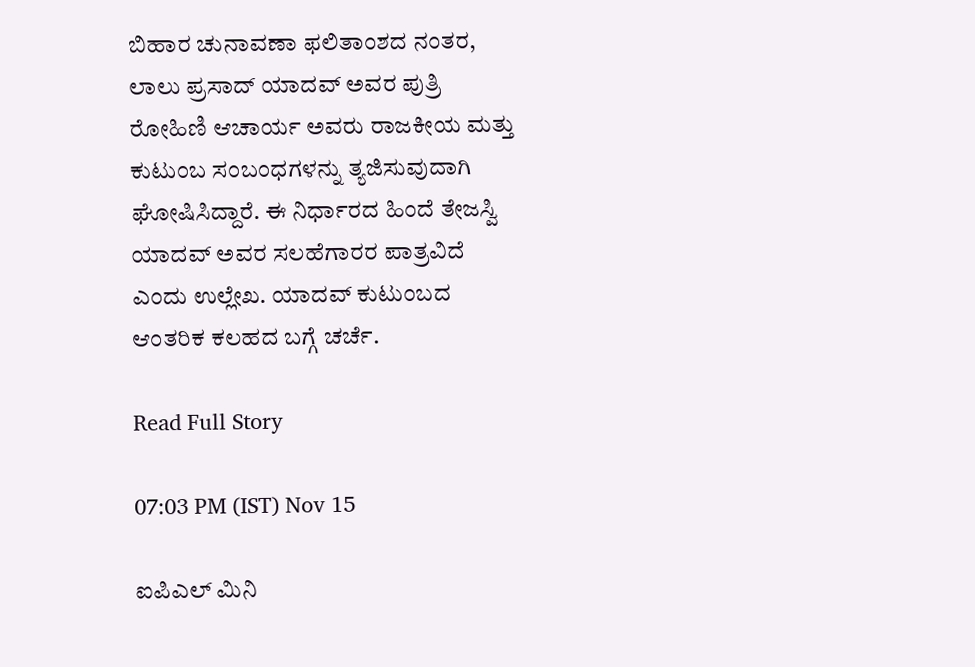ಬಿಹಾರ ಚುನಾವಣಾ ಫಲಿತಾಂಶದ ನಂತರ, ಲಾಲು ಪ್ರಸಾದ್ ಯಾದವ್ ಅವರ ಪುತ್ರಿ ರೋಹಿಣಿ ಆಚಾರ್ಯ ಅವರು ರಾಜಕೀಯ ಮತ್ತು ಕುಟುಂಬ ಸಂಬಂಧಗಳನ್ನು ತ್ಯಜಿಸುವುದಾಗಿ ಘೋಷಿಸಿದ್ದಾರೆ. ಈ ನಿರ್ಧಾರದ ಹಿಂದೆ ತೇಜಸ್ವಿ ಯಾದವ್ ಅವರ ಸಲಹೆಗಾರರ ಪಾತ್ರವಿದೆ ಎಂದು ಉಲ್ಲೇಖ. ಯಾದವ್ ಕುಟುಂಬದ ಆಂತರಿಕ ಕಲಹದ ಬಗ್ಗೆ ಚರ್ಚೆ.

Read Full Story

07:03 PM (IST) Nov 15

ಐಪಿಎಲ್ ಮಿನಿ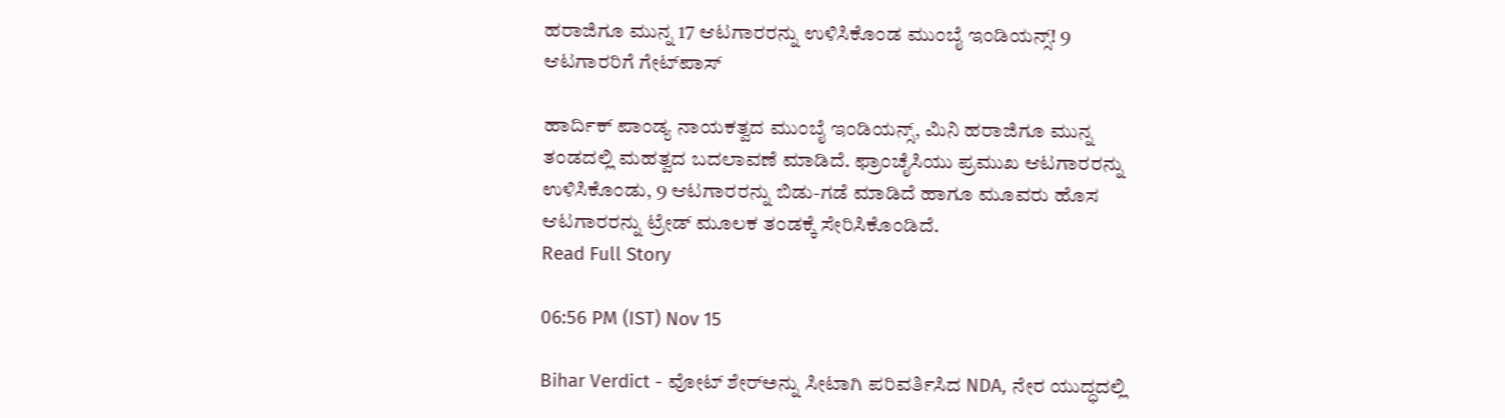ಹರಾಜಿಗೂ ಮುನ್ನ 17 ಆಟಗಾರರನ್ನು ಉಳಿಸಿಕೊಂಡ ಮುಂಬೈ ಇಂಡಿಯನ್ಸ್! 9 ಆಟಗಾರರಿಗೆ ಗೇಟ್‌ಪಾಸ್

ಹಾರ್ದಿಕ್ ಪಾಂಡ್ಯ ನಾಯಕತ್ವದ ಮುಂಬೈ ಇಂಡಿಯನ್ಸ್, ಮಿನಿ ಹರಾಜಿಗೂ ಮುನ್ನ ತಂಡದಲ್ಲಿ ಮಹತ್ವದ ಬದಲಾವಣೆ ಮಾಡಿದೆ. ಫ್ರಾಂಚೈಸಿಯು ಪ್ರಮುಖ ಆಟಗಾರರನ್ನು ಉಳಿಸಿಕೊಂಡು, 9 ಆಟಗಾರರನ್ನು ಬಿಡು-ಗಡೆ ಮಾಡಿದೆ ಹಾಗೂ ಮೂವರು ಹೊಸ ಆಟಗಾರರನ್ನು ಟ್ರೇಡ್ ಮೂಲಕ ತಂಡಕ್ಕೆ ಸೇರಿಸಿಕೊಂಡಿದೆ.
Read Full Story

06:56 PM (IST) Nov 15

Bihar Verdict - ವೋಟ್‌ ಶೇರ್‌ಅನ್ನು ಸೀಟಾಗಿ ಪರಿವರ್ತಿಸಿದ NDA, ನೇರ ಯುದ್ಧದಲ್ಲಿ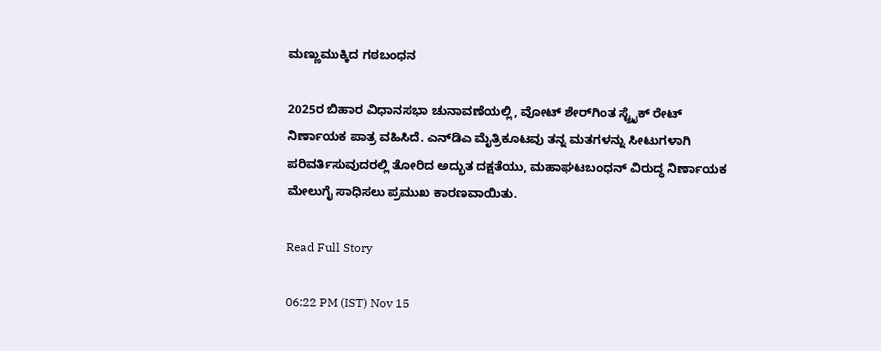ಮಣ್ಣುಮುಕ್ಕಿದ ಗಠಬಂಧನ

2025ರ ಬಿಹಾರ ವಿಧಾನಸಭಾ ಚುನಾವಣೆಯಲ್ಲಿ, ವೋಟ್ ಶೇರ್‌ಗಿಂತ ಸ್ಟ್ರೈಕ್ ರೇಟ್ ನಿರ್ಣಾಯಕ ಪಾತ್ರ ವಹಿಸಿದೆ. ಎನ್‌ಡಿಎ ಮೈತ್ರಿಕೂಟವು ತನ್ನ ಮತಗಳನ್ನು ಸೀಟುಗಳಾಗಿ ಪರಿವರ್ತಿಸುವುದರಲ್ಲಿ ತೋರಿದ ಅದ್ಭುತ ದಕ್ಷತೆಯು, ಮಹಾಘಟಬಂಧನ್‌ ವಿರುದ್ಧ ನಿರ್ಣಾಯಕ ಮೇಲುಗೈ ಸಾಧಿಸಲು ಪ್ರಮುಖ ಕಾರಣವಾಯಿತು.

Read Full Story

06:22 PM (IST) Nov 15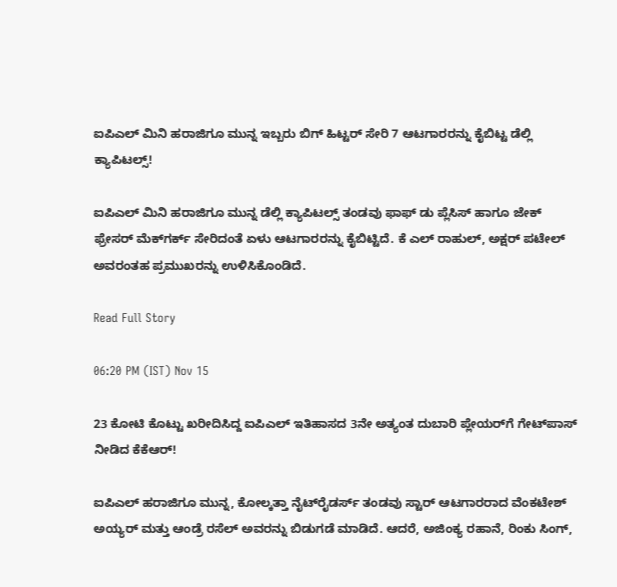ಐಪಿಎಲ್ ಮಿನಿ ಹರಾಜಿಗೂ ಮುನ್ನ ಇಬ್ಬರು ಬಿಗ್ ಹಿಟ್ಟರ್ ಸೇರಿ 7 ಆಟಗಾರರನ್ನು ಕೈಬಿಟ್ಟ ಡೆಲ್ಲಿ ಕ್ಯಾಪಿಟಲ್ಸ್!

ಐಪಿಎಲ್ ಮಿನಿ ಹರಾಜಿಗೂ ಮುನ್ನ ಡೆಲ್ಲಿ ಕ್ಯಾಪಿಟಲ್ಸ್ ತಂಡವು ಫಾಫ್ ಡು ಪ್ಲೆಸಿಸ್ ಹಾಗೂ ಜೇಕ್ ಫ್ರೇಸರ್ ಮೆಕ್‌ಗರ್ಕ್ ಸೇರಿದಂತೆ ಏಳು ಆಟಗಾರರನ್ನು ಕೈಬಿಟ್ಟಿದೆ. ಕೆ ಎಲ್ ರಾಹುಲ್, ಅಕ್ಷರ್ ಪಟೇಲ್ ಅವರಂತಹ ಪ್ರಮುಖರನ್ನು ಉಳಿಸಿಕೊಂಡಿದೆ.

Read Full Story

06:20 PM (IST) Nov 15

23 ಕೋಟಿ ಕೊಟ್ಟು ಖರೀದಿಸಿದ್ದ ಐಪಿಎಲ್‌ ಇತಿಹಾಸದ 3ನೇ ಅತ್ಯಂತ ದುಬಾರಿ ಪ್ಲೇಯರ್‌ಗೆ ಗೇಟ್‌ಪಾಸ್‌ ನೀಡಿದ ಕೆಕೆಆರ್‌!

ಐಪಿಎಲ್ ಹರಾಜಿಗೂ ಮುನ್ನ, ಕೋಲ್ಕತ್ತಾ ನೈಟ್‌ರೈಡರ್ಸ್‌ ತಂಡವು ಸ್ಟಾರ್ ಆಟಗಾರರಾದ ವೆಂಕಟೇಶ್‌ ಅಯ್ಯರ್‌ ಮತ್ತು ಆಂಡ್ರೆ ರಸೆಲ್‌ ಅವರನ್ನು ಬಿಡುಗಡೆ ಮಾಡಿದೆ. ಆದರೆ, ಅಜಿಂಕ್ಯ ರಹಾನೆ, ರಿಂಕು ಸಿಂಗ್,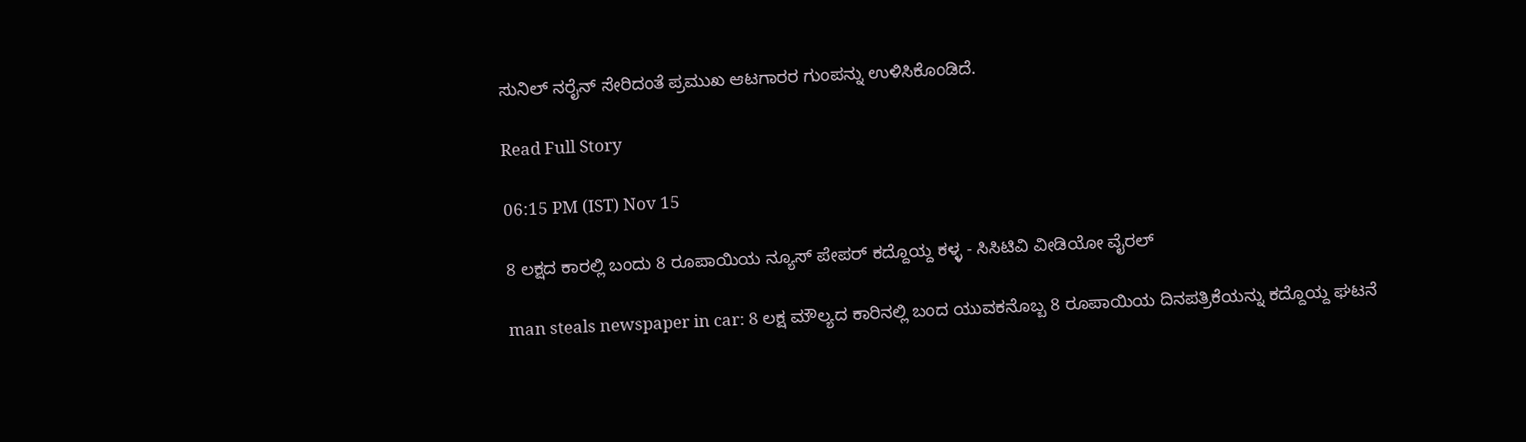ಸುನಿಲ್ ನರೈನ್ ಸೇರಿದಂತೆ ಪ್ರಮುಖ ಆಟಗಾರರ ಗುಂಪನ್ನು ಉಳಿಸಿಕೊಂಡಿದೆ.

Read Full Story

06:15 PM (IST) Nov 15

8 ಲಕ್ಷದ ಕಾರಲ್ಲಿ ಬಂದು 8 ರೂಪಾಯಿಯ ನ್ಯೂಸ್ ಪೇಪರ್ ಕದ್ದೊಯ್ದ ಕಳ್ಳ - ಸಿಸಿಟಿವಿ ವೀಡಿಯೋ ವೈರಲ್

man steals newspaper in car: 8 ಲಕ್ಷ ಮೌಲ್ಯದ ಕಾರಿನಲ್ಲಿ ಬಂದ ಯುವಕನೊಬ್ಬ 8 ರೂಪಾಯಿಯ ದಿನಪತ್ರಿಕೆಯನ್ನು ಕದ್ದೊಯ್ದ ಘಟನೆ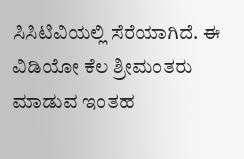ಸಿಸಿಟಿವಿಯಲ್ಲಿ ಸೆರೆಯಾಗಿದೆ. ಈ ವಿಡಿಯೋ ಕೆಲ ಶ್ರೀಮಂತರು ಮಾಡುವ ಇಂತಹ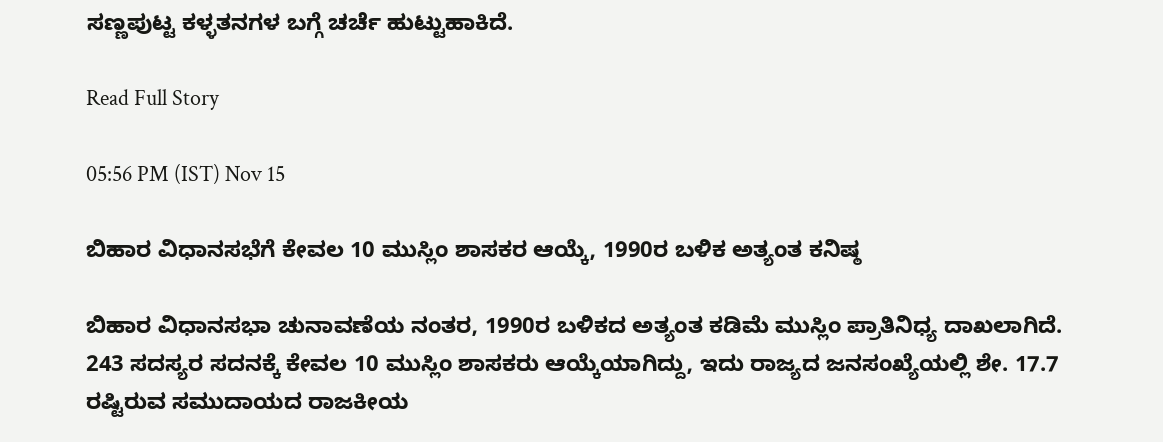ಸಣ್ಣಪುಟ್ಟ ಕಳ್ಳತನಗಳ ಬಗ್ಗೆ ಚರ್ಚೆ ಹುಟ್ಟುಹಾಕಿದೆ.

Read Full Story

05:56 PM (IST) Nov 15

ಬಿಹಾರ ವಿಧಾನಸಭೆಗೆ ಕೇವಲ 10 ಮುಸ್ಲಿಂ ಶಾಸಕರ ಆಯ್ಕೆ, 1990ರ ಬಳಿಕ ಅತ್ಯಂತ ಕನಿಷ್ಠ

ಬಿಹಾರ ವಿಧಾನಸಭಾ ಚುನಾವಣೆಯ ನಂತರ, 1990ರ ಬಳಿಕದ ಅತ್ಯಂತ ಕಡಿಮೆ ಮುಸ್ಲಿಂ ಪ್ರಾತಿನಿಧ್ಯ ದಾಖಲಾಗಿದೆ. 243 ಸದಸ್ಯರ ಸದನಕ್ಕೆ ಕೇವಲ 10 ಮುಸ್ಲಿಂ ಶಾಸಕರು ಆಯ್ಕೆಯಾಗಿದ್ದು, ಇದು ರಾಜ್ಯದ ಜನಸಂಖ್ಯೆಯಲ್ಲಿ ಶೇ. 17.7 ರಷ್ಟಿರುವ ಸಮುದಾಯದ ರಾಜಕೀಯ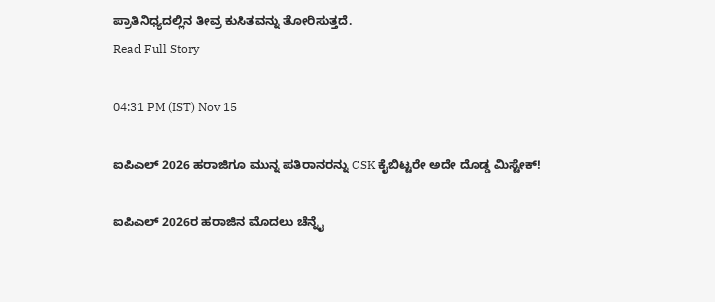ಪ್ರಾತಿನಿಧ್ಯದಲ್ಲಿನ ತೀವ್ರ ಕುಸಿತವನ್ನು ತೋರಿಸುತ್ತದೆ.
Read Full Story

04:31 PM (IST) Nov 15

ಐಪಿಎಲ್ 2026 ಹರಾಜಿಗೂ ಮುನ್ನ ಪತಿರಾನರನ್ನು CSK ಕೈಬಿಟ್ಟರೇ ಅದೇ ದೊಡ್ಡ ಮಿಸ್ಟೇಕ್!

ಐಪಿಎಲ್ 2026ರ ಹರಾಜಿನ ಮೊದಲು ಚೆನ್ನೈ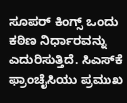ಸೂಪರ್ ಕಿಂಗ್ಸ್ ಒಂದು ಕಠಿಣ ನಿರ್ಧಾರವನ್ನು ಎದುರಿಸುತ್ತಿದೆ. ಸಿಎಸ್‌ಕೆ ಫ್ರಾಂಚೈಸಿಯು ಪ್ರಮುಖ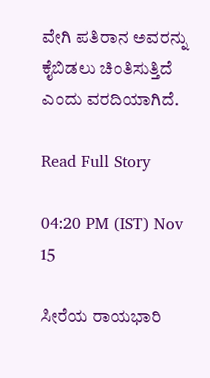ವೇಗಿ ಪತಿರಾನ ಅವರನ್ನು ಕೈಬಿಡಲು ಚಿಂತಿಸುತ್ತಿದೆ ಎಂದು ವರದಿಯಾಗಿದೆ.

Read Full Story

04:20 PM (IST) Nov 15

ಸೀರೆಯ ರಾಯಭಾರಿ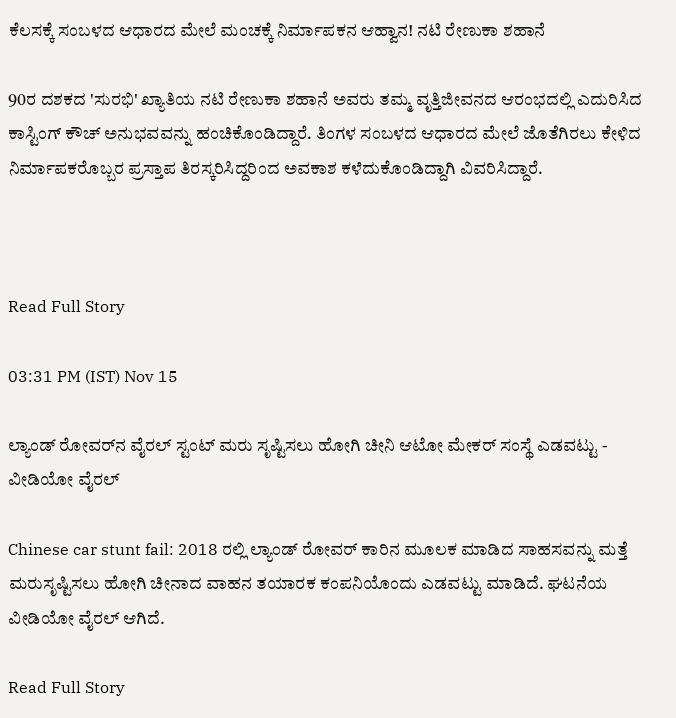ಕೆಲಸಕ್ಕೆ ಸಂಬಳದ ಆಧಾರದ ಮೇಲೆ ಮಂಚಕ್ಕೆ ನಿರ್ಮಾಪಕನ ಆಹ್ವಾನ! ನಟಿ ರೇಣುಕಾ ಶಹಾನೆ

90ರ ದಶಕದ 'ಸುರಭಿ' ಖ್ಯಾತಿಯ ನಟಿ ರೇಣುಕಾ ಶಹಾನೆ ಅವರು ತಮ್ಮ ವೃತ್ತಿಜೀವನದ ಆರಂಭದಲ್ಲಿ ಎದುರಿಸಿದ ಕಾಸ್ಟಿಂಗ್ ಕೌಚ್ ಅನುಭವವನ್ನು ಹಂಚಿಕೊಂಡಿದ್ದಾರೆ. ತಿಂಗಳ ಸಂಬಳದ ಆಧಾರದ ಮೇಲೆ ಜೊತೆಗಿರಲು ಕೇಳಿದ ನಿರ್ಮಾಪಕರೊಬ್ಬರ ಪ್ರಸ್ತಾಪ ತಿರಸ್ಕರಿಸಿದ್ದರಿಂದ ಅವಕಾಶ ಕಳೆದುಕೊಂಡಿದ್ದಾಗಿ ವಿವರಿಸಿದ್ದಾರೆ.



Read Full Story

03:31 PM (IST) Nov 15

ಲ್ಯಾಂಡ್ ರೋವರ್‌ನ ವೈರಲ್ ಸ್ಟಂಟ್ ಮರು ಸೃಷ್ಟಿಸಲು ಹೋಗಿ ಚೀನಿ ಆಟೋ ಮೇಕರ್ ಸಂಸ್ಥೆ ಎಡವಟ್ಟು - ವೀಡಿಯೋ ವೈರಲ್

Chinese car stunt fail: 2018 ರಲ್ಲಿ ಲ್ಯಾಂಡ್ ರೋವರ್ ಕಾರಿನ ಮೂಲಕ ಮಾಡಿದ ಸಾಹಸವನ್ನು ಮತ್ತೆ ಮರುಸೃಷ್ಟಿಸಲು ಹೋಗಿ ಚೀನಾದ ವಾಹನ ತಯಾರಕ ಕಂಪನಿಯೊಂದು ಎಡವಟ್ಟು ಮಾಡಿದೆ. ಘಟನೆಯ ವೀಡಿಯೋ ವೈರಲ್ ಆಗಿದೆ.

Read Full Story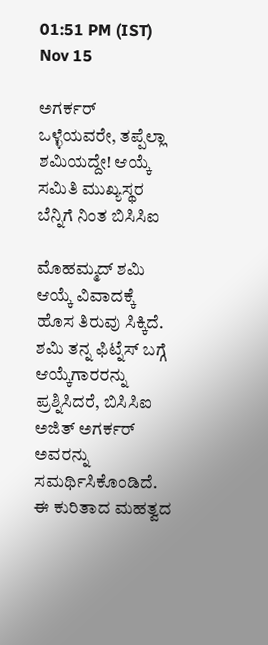01:51 PM (IST) Nov 15

ಅಗರ್ಕರ್ ಒಳ್ಳೆಯವರೇ, ತಪ್ಪೆಲ್ಲಾ ಶಮಿಯದ್ದೇ! ಆಯ್ಕೆ ಸಮಿತಿ ಮುಖ್ಯಸ್ಥರ ಬೆನ್ನಿಗೆ ನಿಂತ ಬಿಸಿಸಿಐ

ಮೊಹಮ್ಮದ್ ಶಮಿ ಆಯ್ಕೆ ವಿವಾದಕ್ಕೆ ಹೊಸ ತಿರುವು ಸಿಕ್ಕಿದೆ. ಶಮಿ ತನ್ನ ಫಿಟ್ನೆಸ್ ಬಗ್ಗೆ ಆಯ್ಕೆಗಾರರನ್ನು ಪ್ರಶ್ನಿಸಿದರೆ, ಬಿಸಿಸಿಐ ಅಜಿತ್ ಅಗರ್ಕರ್ ಅವರನ್ನು ಸಮರ್ಥಿಸಿಕೊಂಡಿದೆ. ಈ ಕುರಿತಾದ ಮಹತ್ವದ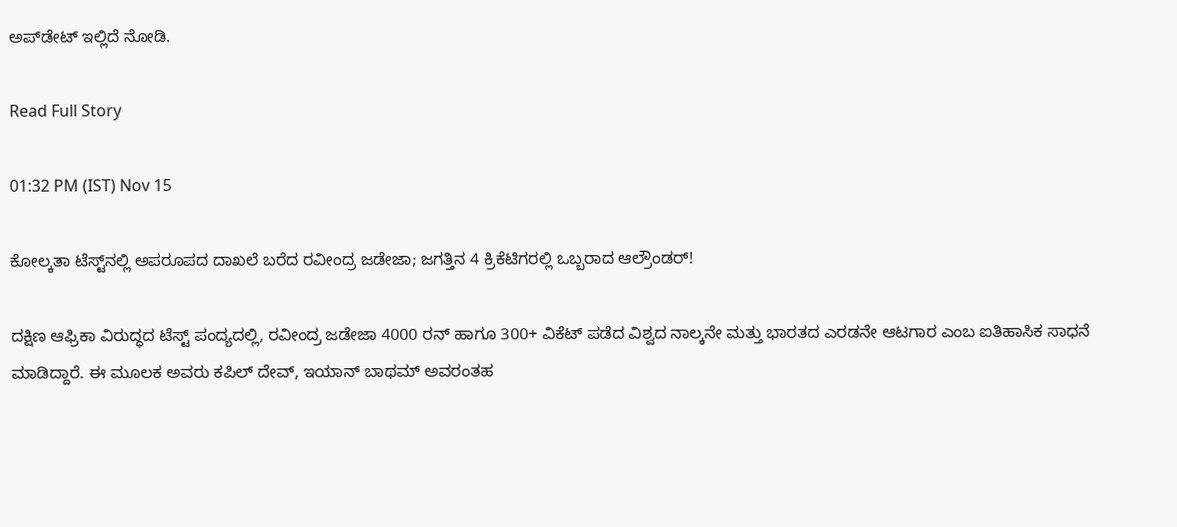ಅಪ್‌ಡೇಟ್ ಇಲ್ಲಿದೆ ನೋಡಿ.

Read Full Story

01:32 PM (IST) Nov 15

ಕೋಲ್ಕತಾ ಟೆಸ್ಟ್‌ನಲ್ಲಿ ಅಪರೂಪದ ದಾಖಲೆ ಬರೆದ ರವೀಂದ್ರ ಜಡೇಜಾ; ಜಗತ್ತಿನ 4 ಕ್ರಿಕೆಟಿಗರಲ್ಲಿ ಒಬ್ಬರಾದ ಆಲ್ರೌಂಡರ್!

ದಕ್ಷಿಣ ಆಫ್ರಿಕಾ ವಿರುದ್ಧದ ಟೆಸ್ಟ್ ಪಂದ್ಯದಲ್ಲಿ, ರವೀಂದ್ರ ಜಡೇಜಾ 4000 ರನ್ ಹಾಗೂ 300+ ವಿಕೆಟ್ ಪಡೆದ ವಿಶ್ವದ ನಾಲ್ಕನೇ ಮತ್ತು ಭಾರತದ ಎರಡನೇ ಆಟಗಾರ ಎಂಬ ಐತಿಹಾಸಿಕ ಸಾಧನೆ ಮಾಡಿದ್ದಾರೆ. ಈ ಮೂಲಕ ಅವರು ಕಪಿಲ್ ದೇವ್, ಇಯಾನ್ ಬಾಥಮ್ ಅವರಂತಹ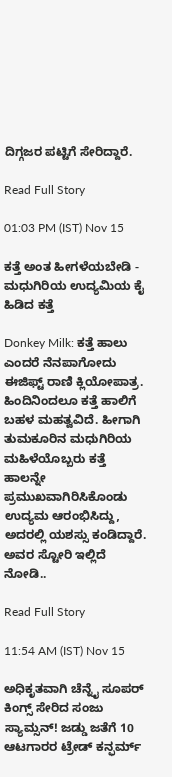ದಿಗ್ಗಜರ ಪಟ್ಟಿಗೆ ಸೇರಿದ್ದಾರೆ.

Read Full Story

01:03 PM (IST) Nov 15

ಕತ್ತೆ ಅಂತ ಹೀಗಳೆಯಬೇಡಿ - ಮಧುಗಿರಿಯ ಉದ್ಯಮಿಯ ಕೈ ಹಿಡಿದ ಕತ್ತೆ

Donkey Milk: ಕತ್ತೆ ಹಾಲು ಎಂದರೆ ನೆನಪಾಗೋದು ಈಜಿಫ್ಟ್ ರಾಣಿ ಕ್ಲಿಯೋಪಾತ್ರ. ಹಿಂದಿನಿಂದಲೂ ಕತ್ತೆ ಹಾಲಿಗೆ ಬಹಳ ಮಹತ್ವವಿದೆ. ಹೀಗಾಗಿ ತುಮಕೂರಿನ ಮಧುಗಿರಿಯ ಮಹಿಳೆಯೊಬ್ಬರು ಕತ್ತೆ ಹಾಲನ್ನೇ ಪ್ರಮುಖವಾಗಿರಿಸಿಕೊಂಡು ಉದ್ಯಮ ಆರಂಭಿಸಿದ್ದು, ಅದರಲ್ಲಿ ಯಶಸ್ಸು ಕಂಡಿದ್ದಾರೆ. ಅವರ ಸ್ಟೋರಿ ಇಲ್ಲಿದೆ ನೋಡಿ..

Read Full Story

11:54 AM (IST) Nov 15

ಅಧಿಕೃತವಾಗಿ ಚೆನ್ನೈ ಸೂಪರ್ ಕಿಂಗ್ಸ್ ಸೇರಿದ ಸಂಜು ಸ್ಯಾಮ್ಸನ್! ಜಡ್ಡು ಜತೆಗೆ 10 ಆಟಗಾರರ ಟ್ರೇಡ್ ಕನ್ಫರ್ಮ್‌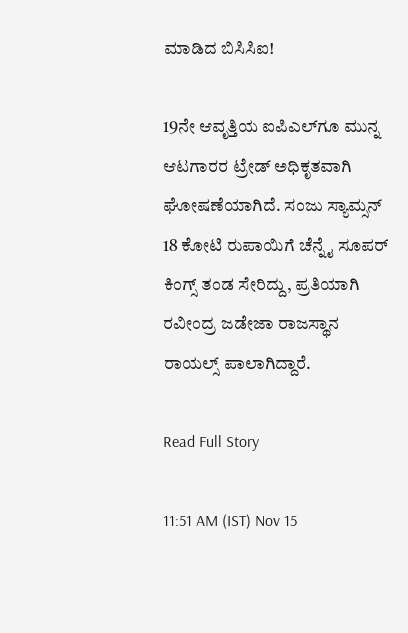ಮಾಡಿದ ಬಿಸಿಸಿಐ!

19ನೇ ಆವೃತ್ತಿಯ ಐಪಿಎಲ್‌ಗೂ ಮುನ್ನ ಆಟಗಾರರ ಟ್ರೇಡ್ ಅಧಿಕೃತವಾಗಿ ಘೋಷಣೆಯಾಗಿದೆ. ಸಂಜು ಸ್ಯಾಮ್ಸನ್ 18 ಕೋಟಿ ರುಪಾಯಿಗೆ ಚೆನ್ನೈ ಸೂಪರ್ ಕಿಂಗ್ಸ್ ತಂಡ ಸೇರಿದ್ದು, ಪ್ರತಿಯಾಗಿ ರವೀಂದ್ರ ಜಡೇಜಾ ರಾಜಸ್ಥಾನ ರಾಯಲ್ಸ್ ಪಾಲಾಗಿದ್ದಾರೆ.

Read Full Story

11:51 AM (IST) Nov 15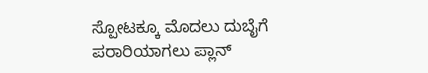ಸ್ಪೋಟಕ್ಕೂ ಮೊದಲು ದುಬೈಗೆ ಪರಾರಿಯಾಗಲು ಪ್ಲಾನ್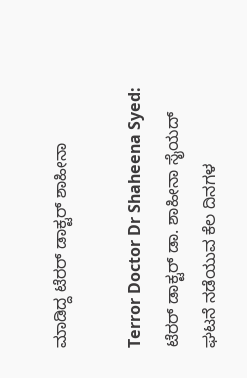ಮಾಡಿದ್ದ ಟೆರರ್ ಡಾಕ್ಟರ್ ಶಾಹೀನಾ

Terror Doctor Dr Shaheena Syed: ಟೆರರ್‌ ಡಾಕ್ಟರ್‌ ಡಾ. ಶಾಹೀನಾ ಸೈಯದ್ ಘಟನೆ ನಡೆಯುವ ಕೆಲ ದಿನಗಳ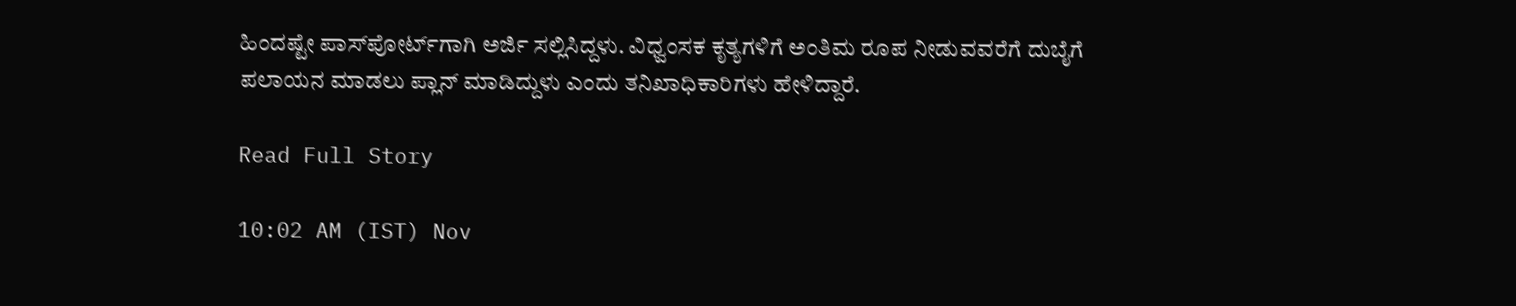ಹಿಂದಷ್ಟೇ ಪಾಸ್‌ಪೋರ್ಟ್‌ಗಾಗಿ ಅರ್ಜಿ ಸಲ್ಲಿಸಿದ್ದಳು. ವಿಧ್ವಂಸಕ ಕೃತ್ಯಗಳಿಗೆ ಅಂತಿಮ ರೂಪ ನೀಡುವವರೆಗೆ ದುಬೈಗೆ ಪಲಾಯನ ಮಾಡಲು ಪ್ಲಾನ್ ಮಾಡಿದ್ದುಳು ಎಂದು ತನಿಖಾಧಿಕಾರಿಗಳು ಹೇಳಿದ್ದಾರೆ.

Read Full Story

10:02 AM (IST) Nov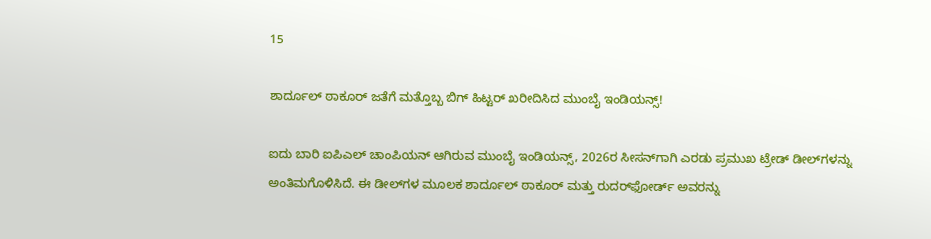15

ಶಾರ್ದೂಲ್ ಠಾಕೂರ್ ಜತೆಗೆ ಮತ್ತೊಬ್ಬ ಬಿಗ್ ಹಿಟ್ಟರ್ ಖರೀದಿಸಿದ ಮುಂಬೈ ಇಂಡಿಯನ್ಸ್!

ಐದು ಬಾರಿ ಐಪಿಎಲ್ ಚಾಂಪಿಯನ್ ಆಗಿರುವ ಮುಂಬೈ ಇಂಡಿಯನ್ಸ್, 2026ರ ಸೀಸನ್‌ಗಾಗಿ ಎರಡು ಪ್ರಮುಖ ಟ್ರೇಡ್ ಡೀಲ್‌ಗಳನ್ನು ಅಂತಿಮಗೊಳಿಸಿದೆ. ಈ ಡೀಲ್‌ಗಳ ಮೂಲಕ ಶಾರ್ದೂಲ್ ಠಾಕೂರ್ ಮತ್ತು ರುದರ್‌ಫೋರ್ಡ್ ಅವರನ್ನು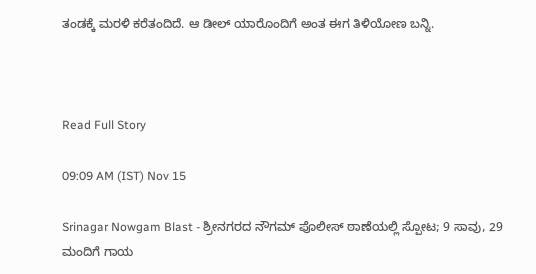ತಂಡಕ್ಕೆ ಮರಳಿ ಕರೆತಂದಿದೆ. ಆ ಡೀಲ್ ಯಾರೊಂದಿಗೆ ಅಂತ ಈಗ ತಿಳಿಯೋಣ ಬನ್ನಿ.



Read Full Story

09:09 AM (IST) Nov 15

Srinagar Nowgam Blast - ಶ್ರೀನಗರದ ನೌಗಮ್ ಪೊಲೀಸ್ ಠಾಣೆಯಲ್ಲಿ ಸ್ಪೋಟ; 9 ಸಾವು, 29 ಮಂದಿಗೆ ಗಾಯ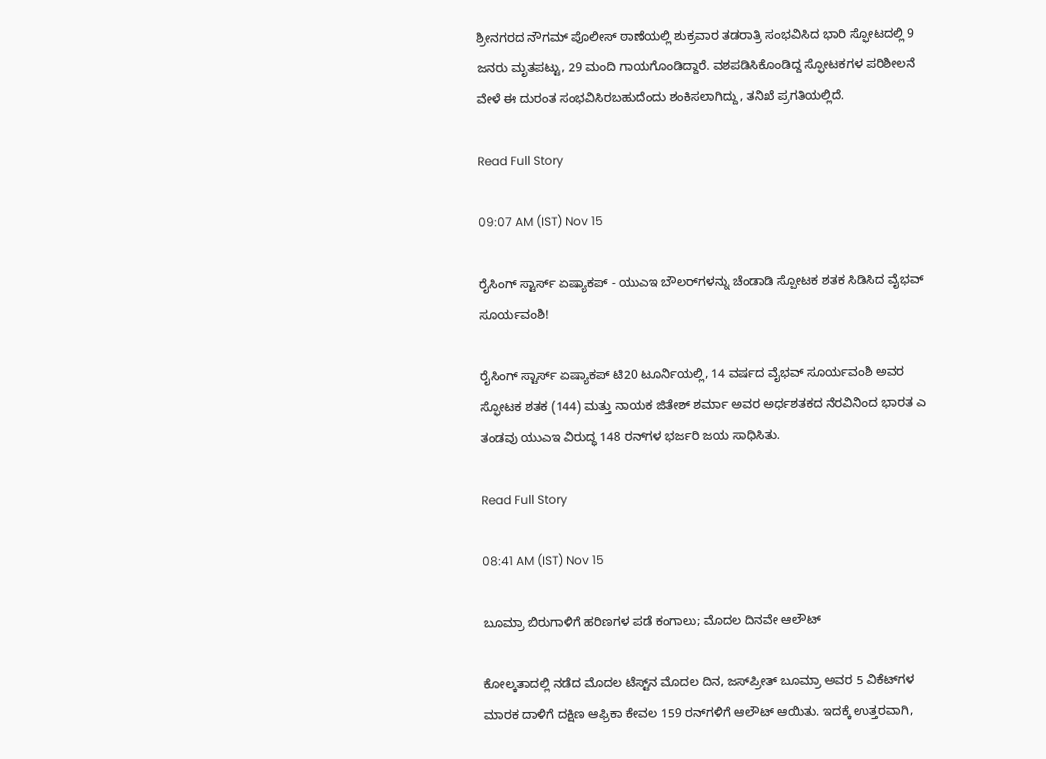ಶ್ರೀನಗರದ ನೌಗಮ್ ಪೊಲೀಸ್ ಠಾಣೆಯಲ್ಲಿ ಶುಕ್ರವಾರ ತಡರಾತ್ರಿ ಸಂಭವಿಸಿದ ಭಾರಿ ಸ್ಫೋಟದಲ್ಲಿ 9 ಜನರು ಮೃತಪಟ್ಟು, 29 ಮಂದಿ ಗಾಯಗೊಂಡಿದ್ದಾರೆ. ವಶಪಡಿಸಿಕೊಂಡಿದ್ದ ಸ್ಫೋಟಕಗಳ ಪರಿಶೀಲನೆ ವೇಳೆ ಈ ದುರಂತ ಸಂಭವಿಸಿರಬಹುದೆಂದು ಶಂಕಿಸಲಾಗಿದ್ದು, ತನಿಖೆ ಪ್ರಗತಿಯಲ್ಲಿದೆ.

Read Full Story

09:07 AM (IST) Nov 15

ರೈಸಿಂಗ್ ಸ್ಟಾರ್ಸ್ ಏಷ್ಯಾಕಪ್ - ಯುಎಇ ಬೌಲರ್‌ಗಳನ್ನು ಚೆಂಡಾಡಿ ಸ್ಪೋಟಕ ಶತಕ ಸಿಡಿಸಿದ ವೈಭವ್ ಸೂರ್ಯವಂಶಿ!

ರೈಸಿಂಗ್ ಸ್ಟಾರ್ಸ್ ಏಷ್ಯಾಕಪ್ ಟಿ20 ಟೂರ್ನಿಯಲ್ಲಿ, 14 ವರ್ಷದ ವೈಭವ್ ಸೂರ್ಯವಂಶಿ ಅವರ ಸ್ಫೋಟಕ ಶತಕ (144) ಮತ್ತು ನಾಯಕ ಜಿತೇಶ್ ಶರ್ಮಾ ಅವರ ಅರ್ಧಶತಕದ ನೆರವಿನಿಂದ ಭಾರತ ಎ ತಂಡವು ಯುಎಇ ವಿರುದ್ಧ 148 ರನ್‌ಗಳ ಭರ್ಜರಿ ಜಯ ಸಾಧಿಸಿತು.

Read Full Story

08:41 AM (IST) Nov 15

ಬೂಮ್ರಾ ಬಿರುಗಾಳಿಗೆ ಹರಿಣಗಳ ಪಡೆ ಕಂಗಾಲು; ಮೊದಲ ದಿನವೇ ಆಲೌಟ್

ಕೋಲ್ಕತಾದಲ್ಲಿ ನಡೆದ ಮೊದಲ ಟೆಸ್ಟ್‌ನ ಮೊದಲ ದಿನ, ಜಸ್‌ಪ್ರೀತ್‌ ಬೂಮ್ರಾ ಅವರ 5 ವಿಕೆಟ್‌ಗಳ ಮಾರಕ ದಾಳಿಗೆ ದಕ್ಷಿಣ ಆಫ್ರಿಕಾ ಕೇವಲ 159 ರನ್‌ಗಳಿಗೆ ಆಲೌಟ್ ಆಯಿತು. ಇದಕ್ಕೆ ಉತ್ತರವಾಗಿ,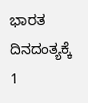ಭಾರತ ದಿನದಂತ್ಯಕ್ಕೆ 1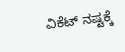ವಿಕೆಟ್ ನಷ್ಟಕ್ಕೆ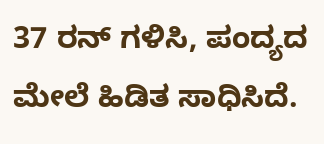37 ರನ್ ಗಳಿಸಿ, ಪಂದ್ಯದ ಮೇಲೆ ಹಿಡಿತ ಸಾಧಿಸಿದೆ.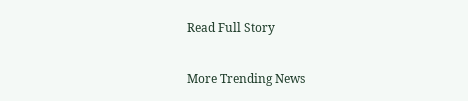Read Full Story

More Trending News